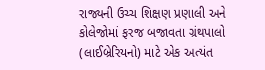રાજ્યની ઉચ્ચ શિક્ષણ પ્રણાલી અને કોલેજોમાં ફરજ બજાવતા ગ્રંથપાલો (લાઈબ્રેરિયનો) માટે એક અત્યંત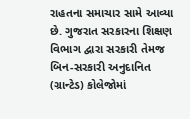રાહતના સમાચાર સામે આવ્યા છે. ગુજરાત સરકારના શિક્ષણ વિભાગ દ્વારા સરકારી તેમજ બિન-સરકારી અનુદાનિત (ગ્રાન્ટેડ) કોલેજોમાં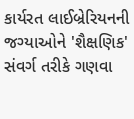કાર્યરત લાઈબ્રેરિયનની જગ્યાઓને 'શૈક્ષણિક' સંવર્ગ તરીકે ગણવા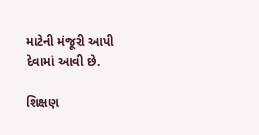માટેની મંજૂરી આપી દેવામાં આવી છે.

શિક્ષણ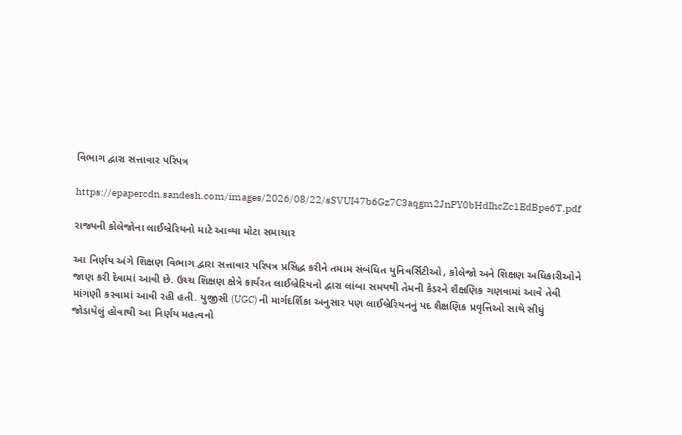વિભાગ દ્વારા સત્તાવાર પરિપત્ર

https://epapercdn.sandesh.com/images/2026/08/22/sSVUI47b6Gz7C3aqgm2JnPY0bHdIhcZc1EdBpe6T.pdf

રાજ્યની કોલેજોના લાઈબ્રેરિયનો માટે આવ્યા મોટા સમાચાર

આ નિર્ણય અંગે શિક્ષણ વિભાગ દ્વારા સત્તાવાર પરિપત્ર પ્રસિદ્ધ કરીને તમામ સંબંધિત યુનિવર્સિટીઓ, કોલેજો અને શિક્ષણ અધિકારીઓને જાણ કરી દેવામાં આવી છે. ઉચ્ચ શિક્ષણ ક્ષેત્રે કાર્યરત લાઈબ્રેરિયનો દ્વારા લાંબા સમયથી તેમની કેડરને શૈક્ષણિક ગણવામાં આવે તેવી માંગણી કરવામાં આવી રહી હતી. યુજીસી (UGC) ની માર્ગદર્શિકા અનુસાર પણ લાઈબ્રેરિયનનું પદ શૈક્ષણિક પ્રવૃત્તિઓ સાથે સીધું જોડાયેલું હોવાથી આ નિર્ણય મહત્વનો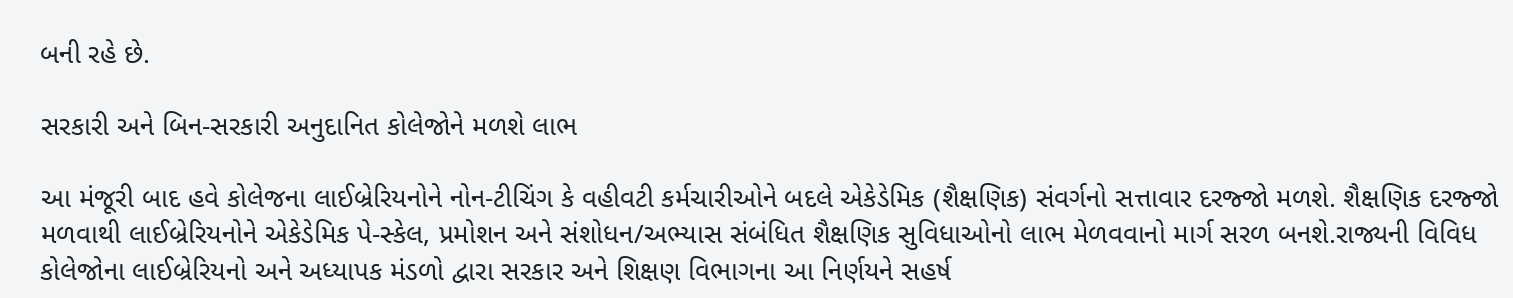બની રહે છે.

સરકારી અને બિન-સરકારી અનુદાનિત કોલેજોને મળશે લાભ

આ મંજૂરી બાદ હવે કોલેજના લાઈબ્રેરિયનોને નોન-ટીચિંગ કે વહીવટી કર્મચારીઓને બદલે એકેડેમિક (શૈક્ષણિક) સંવર્ગનો સત્તાવાર દરજ્જો મળશે. શૈક્ષણિક દરજ્જો મળવાથી લાઈબ્રેરિયનોને એકેડેમિક પે-સ્કેલ, પ્રમોશન અને સંશોધન/અભ્યાસ સંબંધિત શૈક્ષણિક સુવિધાઓનો લાભ મેળવવાનો માર્ગ સરળ બનશે.રાજ્યની વિવિધ કોલેજોના લાઈબ્રેરિયનો અને અધ્યાપક મંડળો દ્વારા સરકાર અને શિક્ષણ વિભાગના આ નિર્ણયને સહર્ષ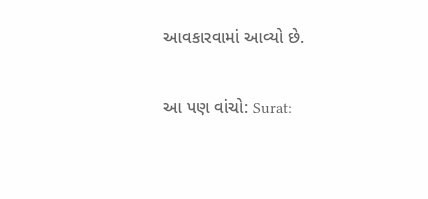આવકારવામાં આવ્યો છે.

આ પણ વાંચો: Surat: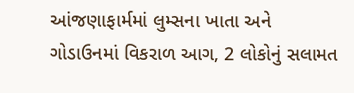આંજણાફાર્મમાં લુમ્સના ખાતા અને ગોડાઉનમાં વિકરાળ આગ, 2 લોકોનું સલામત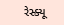રેસ્ક્યૂ